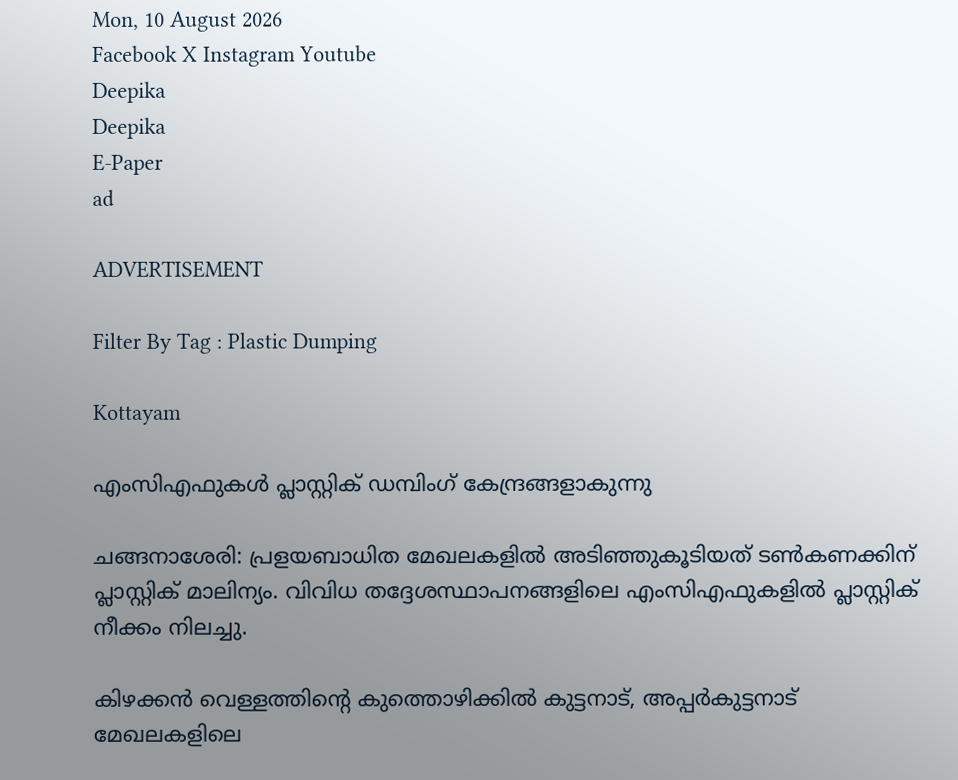Mon, 10 August 2026
Facebook X Instagram Youtube
Deepika
Deepika
E-Paper
ad

ADVERTISEMENT

Filter By Tag : Plastic Dumping

Kottayam

എംസിഎഫുകള്‍ പ്ലാസ്റ്റിക് ഡമ്പിംഗ് കേന്ദ്രങ്ങളാകുന്നു

ചങ്ങനാശേരി: പ്രളയബാധിത മേഖലകളില്‍ അടിഞ്ഞുകൂടിയത് ടണ്‍കണക്കിന് പ്ലാസ്റ്റിക് മാലിന്യം. വിവിധ തദ്ദേശസ്ഥാപനങ്ങളിലെ എംസിഎഫുകളില്‍ പ്ലാസ്റ്റിക് നീക്കം നിലച്ചു.

കിഴക്കന്‍ വെള്ളത്തിന്‍റെ കുത്തൊഴിക്കില്‍ കുട്ടനാട്, അപ്പര്‍കുട്ടനാട് മേഖലകളിലെ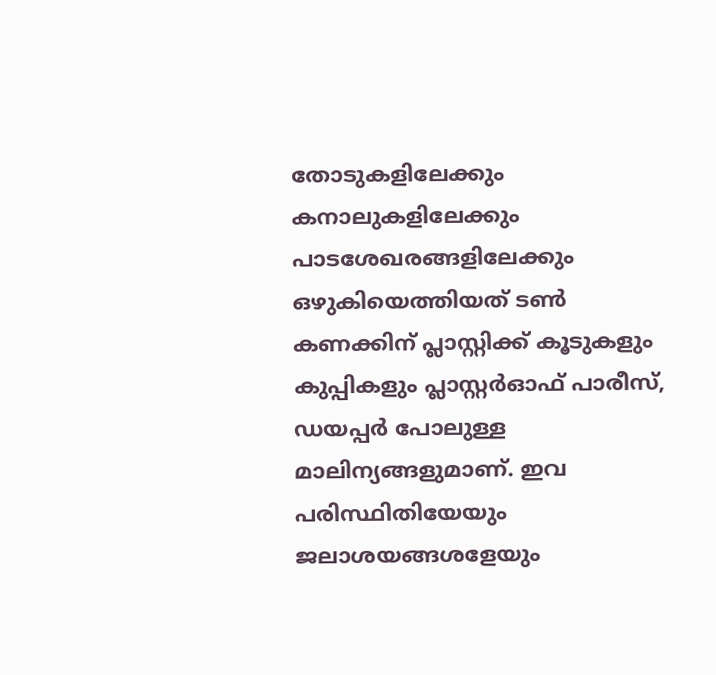തോടുകളിലേക്കും കനാലുകളിലേക്കും പാടശേഖരങ്ങളിലേക്കും ഒഴുകിയെത്തിയത് ടണ്‍ കണക്കിന് പ്ലാസ്റ്റിക്ക് കൂടുകളും കുപ്പികളും പ്ലാസ്റ്റര്‍ഓഫ് പാരീസ്, ഡയപ്പര്‍ പോലുള്ള മാലിന്യങ്ങളുമാണ്. ഇവ പരിസ്ഥിതിയേയും ജലാശയങ്ങശളേയും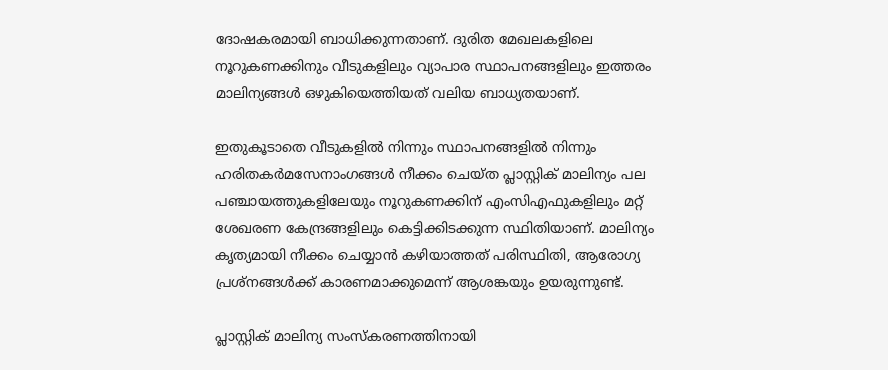ദോഷകരമായി ബാധിക്കുന്നതാണ്. ദുരിത മേഖലകളിലെ നൂറുകണക്കിനും വീടുകളിലും വ്യാപാര സ്ഥാപനങ്ങളിലും ഇത്തരം മാലിന്യങ്ങള്‍ ഒഴുകിയെത്തിയത് വലിയ ബാധ്യതയാണ്.

ഇതുകൂടാതെ വീടുകളില്‍ നിന്നും സ്ഥാപനങ്ങളില്‍ നിന്നും ഹരിതകര്‍മസേനാംഗങ്ങള്‍ നീക്കം ചെയ്ത പ്ലാസ്റ്റിക് മാലിന്യം പല പഞ്ചായത്തുകളിലേയും നൂറുകണക്കിന് എംസിഎഫുകളിലും മറ്റ് ശേഖരണ കേന്ദ്രങ്ങളിലും കെട്ടിക്കിടക്കുന്ന സ്ഥിതിയാണ്. മാലിന്യം കൃത്യമായി നീക്കം ചെയ്യാന്‍ കഴിയാത്തത് പരിസ്ഥിതി, ആരോഗ്യ പ്രശ്‌നങ്ങള്‍ക്ക് കാരണമാക്കുമെന്ന് ആശങ്കയും ഉയരുന്നുണ്ട്.

പ്ലാസ്റ്റിക് മാലിന്യ സംസ്‌കരണത്തിനായി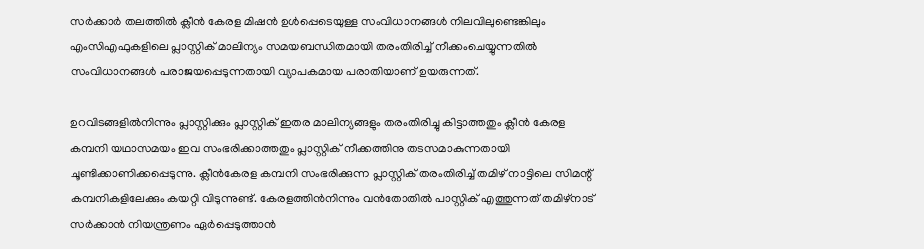സര്‍ക്കാര്‍ തലത്തില്‍ ക്ലീന്‍ കേരള മിഷന്‍ ഉള്‍പ്പെടെയുള്ള സംവിധാനങ്ങള്‍ നിലവിലുണ്ടെങ്കിലും എംസിഎഫുകളിലെ പ്ലാസ്റ്റിക് മാലിന്യം സമയബന്ധിതമായി തരംതിരിച്ച് നീക്കംചെയ്യുന്നതില്‍ സംവിധാനങ്ങള്‍ പരാജയപ്പെടുന്നതായി വ്യാപകമായ പരാതിയാണ് ഉയരുന്നത്.

ഉറവിടങ്ങളില്‍നിന്നും പ്ലാസ്റ്റിക്കും പ്ലാസ്റ്റിക് ഇതര മാലിന്യങ്ങളും തരംതിരിച്ചു കിട്ടാത്തതും ക്ലീന്‍ കേരള കമ്പനി യഥാസമയം ഇവ സംഭരിക്കാത്തതും പ്ലാസ്റ്റിക് നീക്കത്തിനു തടസമാകുന്നതായി ചൂണ്ടിക്കാണിക്കപ്പെടുന്നു. ക്ലീന്‍കേരള കമ്പനി സംഭരിക്കുന്ന പ്ലാസ്റ്റിക് തരംതിരിച്ച് തമിഴ് നാട്ടിലെ സിമന്റ് കമ്പനികളിലേക്കും കയറ്റി വിടുന്നുണ്ട്. കേരളത്തിന്‍നിന്നും വന്‍തോതില്‍ പാസ്റ്റിക് എത്തുന്നത് തമിഴ്‌നാട് സര്‍ക്കാന്‍ നിയന്ത്രണം ഏര്‍പ്പെടുത്താന്‍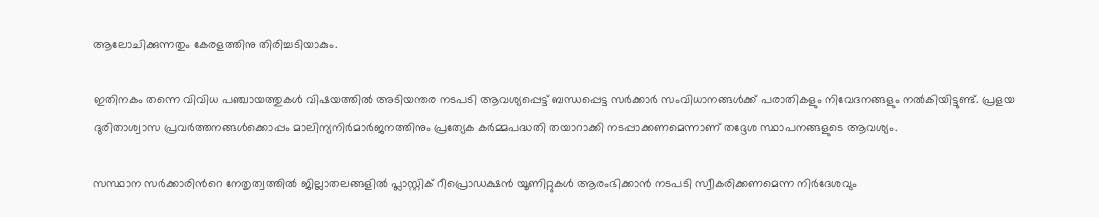ആലോചിക്കുന്നതും കേരളത്തിനു തിരിച്ചടിയാകും.

ഇതിനകം തന്നെ വിവിധ പഞ്ചായത്തുകള്‍ വിഷയത്തില്‍ അടിയന്തര നടപടി ആവശ്യപ്പെട്ട് ബന്ധപ്പെട്ട സര്‍ക്കാര്‍ സംവിധാനങ്ങള്‍ക്ക് പരാതികളും നിവേദനങ്ങളും നല്‍കിയിട്ടുണ്ട്. പ്രളയ ദുരിതാശ്വാസ പ്രവര്‍ത്തനങ്ങള്‍ക്കൊപ്പം മാലിന്യനിര്‍മാര്‍ജനത്തിനും പ്രത്യേക കര്‍മ്മപദ്ധതി തയാറാക്കി നടപ്പാക്കണമെന്നാണ് തദ്ദേശ സ്ഥാപനങ്ങളുടെ ആവശ്യം.

സസ്ഥാന സര്‍ക്കാരിന്‍റെ നേതൃത്വത്തില്‍ ജില്ലാതലങ്ങളില്‍ പ്ലാസ്റ്റിക് റീപ്രൊഡക്ഷന്‍ യൂണിറ്റുകള്‍ ആരംഭിക്കാന്‍ നടപടി സ്വീകരിക്കണമെന്ന നിര്‍ദേശവും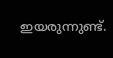ഇയരുന്നുണ്ട്.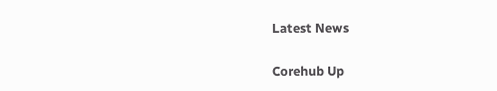Latest News

Corehub Up